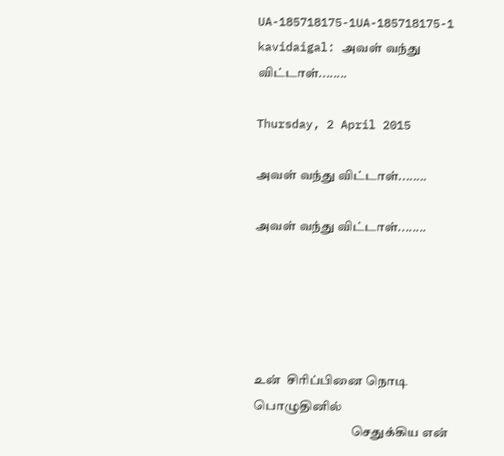UA-185718175-1UA-185718175-1 kavidaigal: அவள் வந்து விட்டாள்........

Thursday, 2 April 2015

அவள் வந்து விட்டாள்........

அவள் வந்து விட்டாள்........





உன்  சிரிப்பினை நொடி பொழுதினில்
                                     செதுக்கிய என்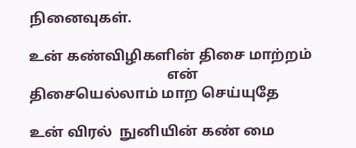நினைவுகள்.

உன் கண்விழிகளின் திசை மாற்றம்
                                      என் திசையெல்லாம் மாற செய்யுதே

உன் விரல்  நுனியின் கண் மை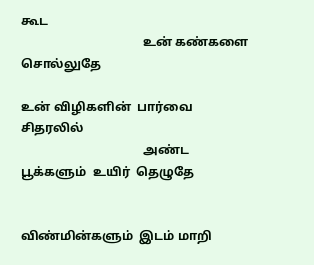கூட
                                       உன் கண்களை  சொல்லுதே

உன் விழிகளின்  பார்வை  சிதரலில்
                                       அண்ட  பூக்களும்  உயிர்  தெழுதே


விண்மின்களும்  இடம் மாறி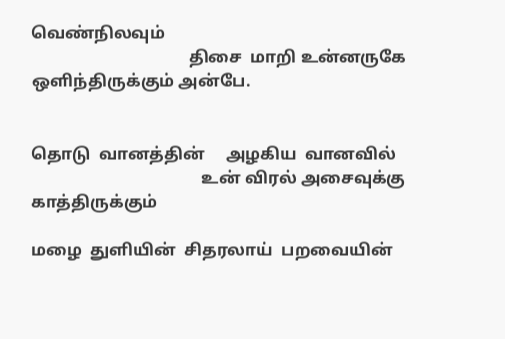வெண்நிலவும்
                                      திசை  மாறி உன்னருகே  ஒளிந்திருக்கும் அன்பே.


தொடு  வானத்தின்     அழகிய  வானவில்
                                         உன் விரல் அசைவுக்கு   காத்திருக்கும்

மழை  துளியின்  சிதரலாய்  பறவையின்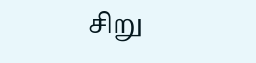சிறு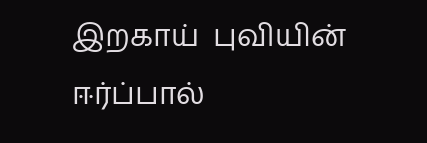இறகாய்  புவியின் ஈர்ப்பால்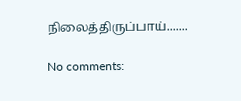நிலைத்திருப்பாய்.......

No comments: